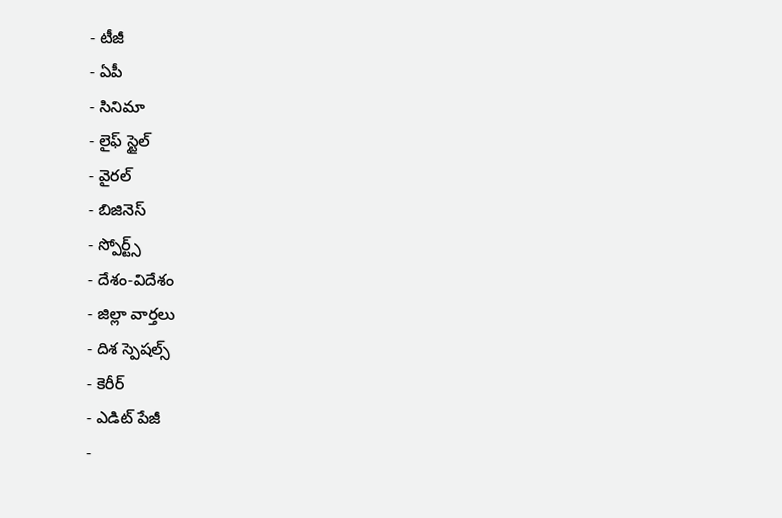- టీజీ
- ఏపీ
- సినిమా
- లైఫ్ స్టైల్
- వైరల్
- బిజినెస్
- స్పోర్ట్స్
- దేశం-విదేశం
- జిల్లా వార్తలు
- దిశ స్పెషల్స్
- కెరీర్
- ఎడిట్ పేజీ
-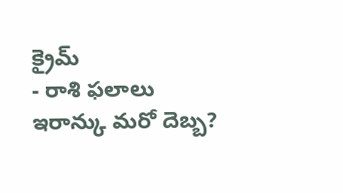క్రైమ్
- రాశి ఫలాలు
ఇరాన్కు మరో దెబ్బ?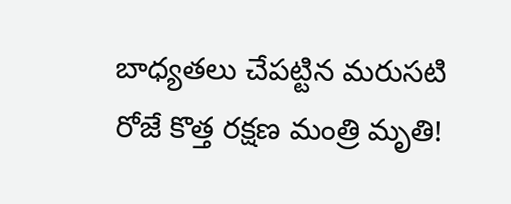బాధ్యతలు చేపట్టిన మరుసటి రోజే కొత్త రక్షణ మంత్రి మృతి!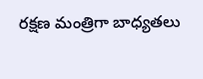రక్షణ మంత్రిగా బాధ్యతలు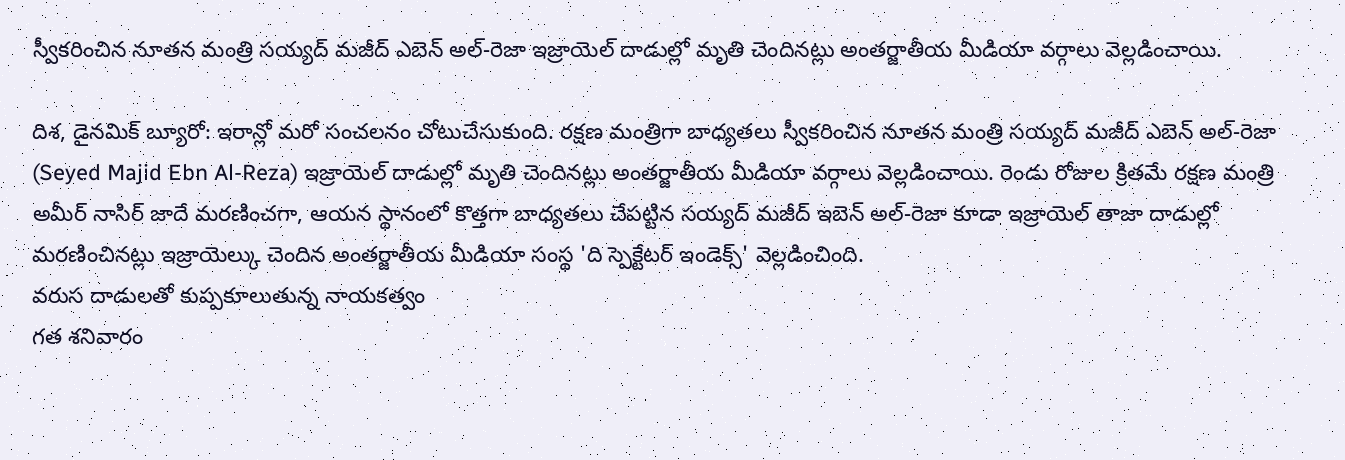స్వీకరించిన నూతన మంత్రి సయ్యద్ మజీద్ ఎబెన్ అల్-రెజా ఇజ్రాయెల్ దాడుల్లో మృతి చెందినట్లు అంతర్జాతీయ మీడియా వర్గాలు వెల్లడించాయి.

దిశ, డైనమిక్ బ్యూరో: ఇరాన్లో మరో సంచలనం చోటుచేసుకుంది. రక్షణ మంత్రిగా బాధ్యతలు స్వీకరించిన నూతన మంత్రి సయ్యద్ మజీద్ ఎబెన్ అల్-రెజా (Seyed Majid Ebn Al-Reza) ఇజ్రాయెల్ దాడుల్లో మృతి చెందినట్లు అంతర్జాతీయ మీడియా వర్గాలు వెల్లడించాయి. రెండు రోజుల క్రితమే రక్షణ మంత్రి అమీర్ నాసిర్ జాదే మరణించగా, ఆయన స్థానంలో కొత్తగా బాధ్యతలు చేపట్టిన సయ్యద్ మజీద్ ఇబెన్ అల్-రెజా కూడా ఇజ్రాయెల్ తాజా దాడుల్లో మరణించినట్లు ఇజ్రాయెల్కు చెందిన అంతర్జాతీయ మీడియా సంస్థ 'ది స్పెక్టేటర్ ఇండెక్స్' వెల్లడించింది.
వరుస దాడులతో కుప్పకూలుతున్న నాయకత్వం
గత శనివారం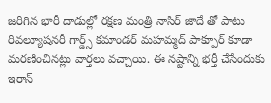జరిగిన భారీ దాడుల్లో రక్షణ మంత్రి నాసిర్ జాదే తో పాటు రివల్యూషనరీ గార్డ్స్ కమాండర్ మహమ్మద్ పాక్పూర్ కూడా మరణించినట్లు వార్తలు వచ్చాయి. ఈ నష్టాన్ని భర్తీ చేసేందుకు ఇరాన్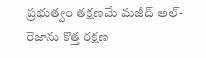ప్రభుత్వం తక్షణమే మజీద్ అల్-రెజాను కొత్త రక్షణ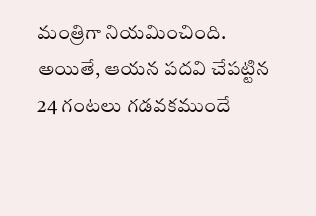మంత్రిగా నియమించింది. అయితే, ఆయన పదవి చేపట్టిన 24 గంటలు గడవకముందే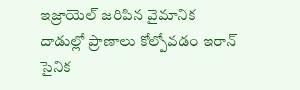ఇజ్రాయెల్ జరిపిన వైమానిక దాడుల్లో ప్రాణాలు కోల్పోవడం ఇరాన్ సైనిక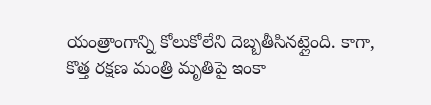యంత్రాంగాన్ని కోలుకోలేని దెబ్బతీసినట్లైంది. కాగా, కొత్త రక్షణ మంత్రి మృతిపై ఇంకా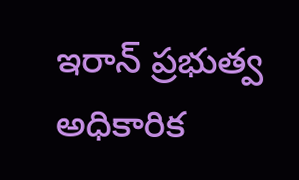ఇరాన్ ప్రభుత్వ అధికారిక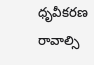ధృవీకరణ రావాల్సి